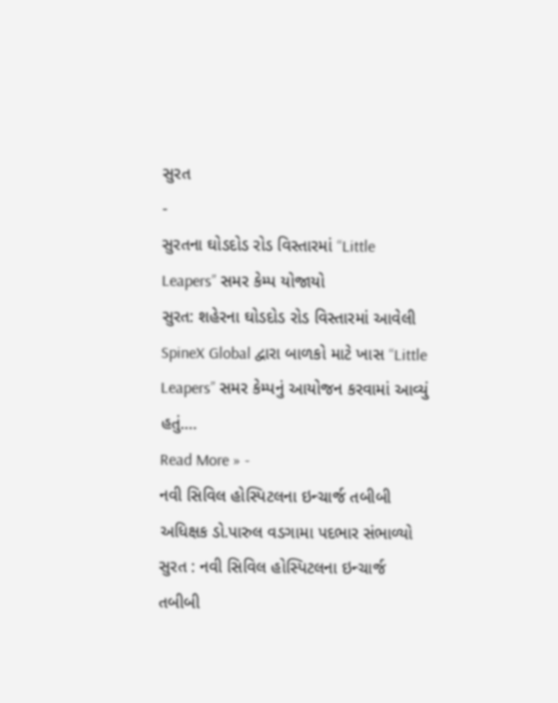સુરત
-
સુરતના ઘોડદોડ રોડ વિસ્તારમાં “Little Leapers” સમર કેમ્પ યોજાયો
સુરત: શહેરના ઘોડદોડ રોડ વિસ્તારમાં આવેલી SpineX Global દ્વારા બાળકો માટે ખાસ “Little Leapers” સમર કેમ્પનું આયોજન કરવામાં આવ્યું હતું.…
Read More » -
નવી સિવિલ હોસ્પિટલના ઇન્ચાર્જ તબીબી અધિક્ષક ડો.પારુલ વડગામા પદભાર સંભાળ્યો
સુરત : નવી સિવિલ હોસ્પિટલના ઇન્ચાર્જ તબીબી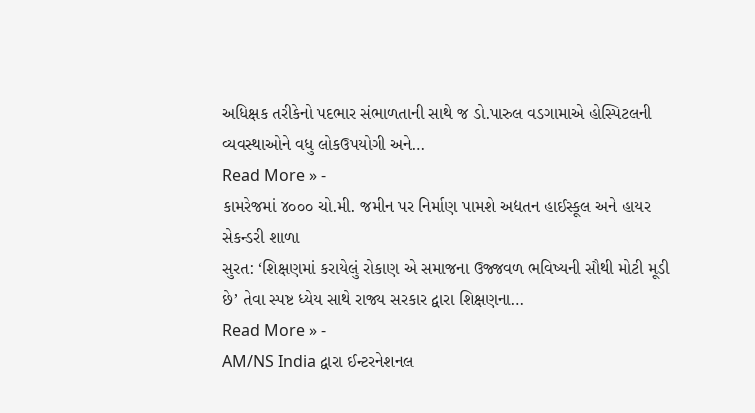અધિક્ષક તરીકેનો પદભાર સંભાળતાની સાથે જ ડો.પારુલ વડગામાએ હોસ્પિટલની વ્યવસ્થાઓને વધુ લોકઉપયોગી અને…
Read More » -
કામરેજમાં ૪૦૦૦ ચો.મી. જમીન પર નિર્માણ પામશે અદ્યતન હાઈસ્કૂલ અને હાયર સેકન્ડરી શાળા
સુરત: ‘શિક્ષણમાં કરાયેલું રોકાણ એ સમાજના ઉજ્જવળ ભવિષ્યની સૌથી મોટી મૂડી છે’ તેવા સ્પષ્ટ ધ્યેય સાથે રાજ્ય સરકાર દ્વારા શિક્ષણના…
Read More » -
AM/NS India દ્વારા ઈન્ટરનેશનલ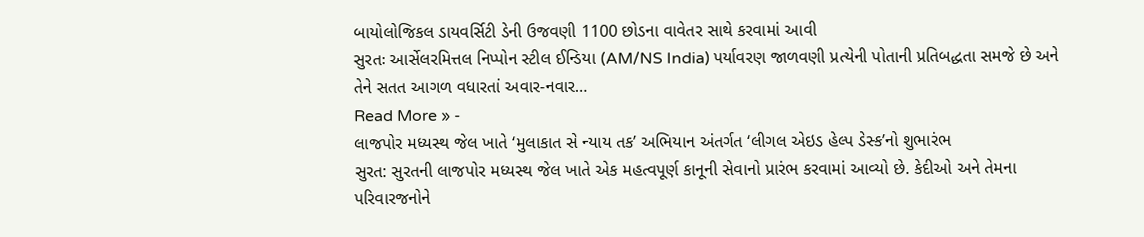બાયોલોજિકલ ડાયવર્સિટી ડેની ઉજવણી 1100 છોડના વાવેતર સાથે કરવામાં આવી
સુરતઃ આર્સેલરમિત્તલ નિપ્પોન સ્ટીલ ઈન્ડિયા (AM/NS India) પર્યાવરણ જાળવણી પ્રત્યેની પોતાની પ્રતિબદ્ધતા સમજે છે અને તેને સતત આગળ વધારતાં અવાર-નવાર…
Read More » -
લાજપોર મધ્યસ્થ જેલ ખાતે ‘મુલાકાત સે ન્યાય તક’ અભિયાન અંતર્ગત ‘લીગલ એઇડ હેલ્પ ડેસ્ક’નો શુભારંભ
સુરત: સુરતની લાજપોર મધ્યસ્થ જેલ ખાતે એક મહત્વપૂર્ણ કાનૂની સેવાનો પ્રારંભ કરવામાં આવ્યો છે. કેદીઓ અને તેમના પરિવારજનોને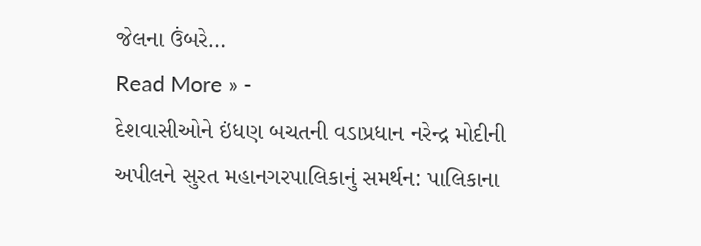જેલના ઉંબરે…
Read More » -
દેશવાસીઓને ઇંધણ બચતની વડાપ્રધાન નરેન્દ્ર મોદીની અપીલને સુરત મહાનગરપાલિકાનું સમર્થન: પાલિકાના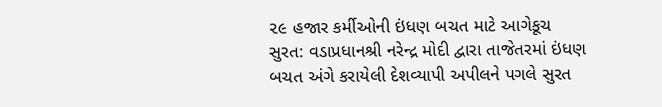૨૯ હજાર કર્મીઓની ઇંધણ બચત માટે આગેકૂચ
સુરત: વડાપ્રધાનશ્રી નરેન્દ્ર મોદી દ્વારા તાજેતરમાં ઇંધણ બચત અંગે કરાયેલી દેશવ્યાપી અપીલને પગલે સુરત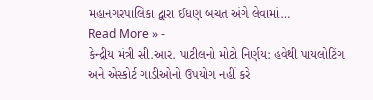મહાનગરપાલિકા દ્વારા ઈધણ બચત અંગે લેવામાં…
Read More » -
કેન્દ્રીય મંત્રી સી.આર. પાટીલનો મોટો નિર્ણય: હવેથી પાયલોટિંગ અને એસ્કોર્ટ ગાડીઓનો ઉપયોગ નહીં કરે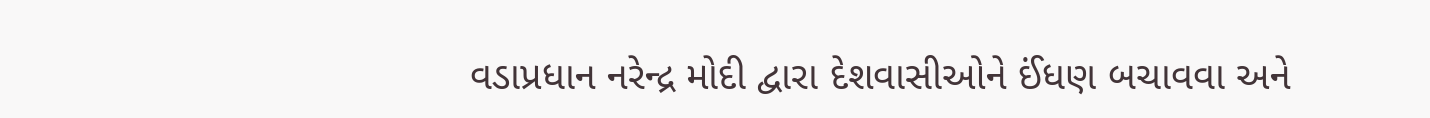વડાપ્રધાન નરેન્દ્ર મોદી દ્વારા દેશવાસીઓને ઈંધણ બચાવવા અને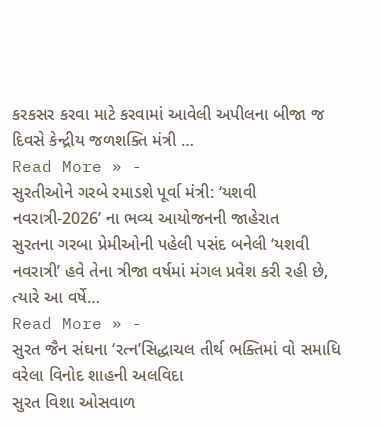કરકસર કરવા માટે કરવામાં આવેલી અપીલના બીજા જ દિવસે કેન્દ્રીય જળશક્તિ મંત્રી …
Read More » -
સુરતીઓને ગરબે રમાડશે પૂર્વા મંત્રી: ‘યશવી નવરાત્રી-2026’ ના ભવ્ય આયોજનની જાહેરાત
સુરતના ગરબા પ્રેમીઓની પહેલી પસંદ બનેલી ‘યશવી નવરાત્રી’ હવે તેના ત્રીજા વર્ષમાં મંગલ પ્રવેશ કરી રહી છે, ત્યારે આ વર્ષે…
Read More » -
સુરત જૈન સંઘના ‘રત્ન’સિદ્ધાચલ તીર્થ ભક્તિમાં વો સમાધિ વરેલા વિનોદ શાહની અલવિદા
સુરત વિશા ઓસવાળ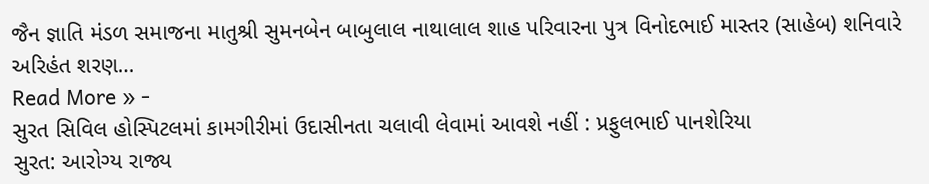જૈન જ્ઞાતિ મંડળ સમાજના માતુશ્રી સુમનબેન બાબુલાલ નાથાલાલ શાહ પરિવારના પુત્ર વિનોદભાઈ માસ્તર (સાહેબ) શનિવારે અરિહંત શરણ…
Read More » -
સુરત સિવિલ હોસ્પિટલમાં કામગીરીમાં ઉદાસીનતા ચલાવી લેવામાં આવશે નહીં : પ્રફુલભાઈ પાનશેરિયા
સુરત: આરોગ્ય રાજ્ય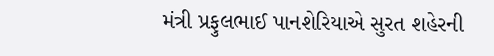મંત્રી પ્રફુલભાઈ પાનશેરિયાએ સુરત શહેરની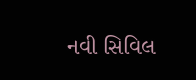નવી સિવિલ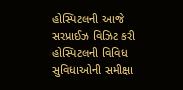હોસ્પિટલની આજે સરપ્રાઈઝ વિઝિટ કરી હોસ્પિટલની વિવિધ સુવિધાઓની સમીક્ષા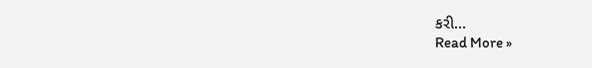કરી…
Read More »